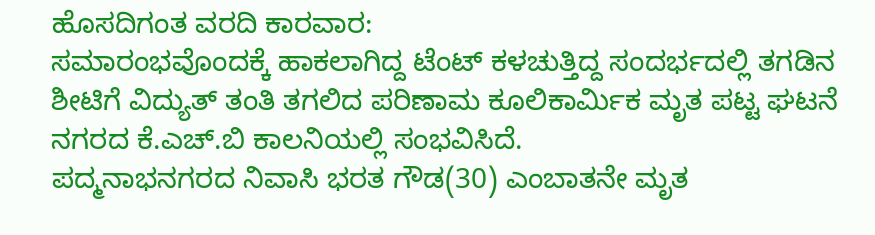ಹೊಸದಿಗಂತ ವರದಿ ಕಾರವಾರ:
ಸಮಾರಂಭವೊಂದಕ್ಕೆ ಹಾಕಲಾಗಿದ್ದ ಟೆಂಟ್ ಕಳಚುತ್ತಿದ್ದ ಸಂದರ್ಭದಲ್ಲಿ ತಗಡಿನ ಶೀಟಿಗೆ ವಿದ್ಯುತ್ ತಂತಿ ತಗಲಿದ ಪರಿಣಾಮ ಕೂಲಿಕಾರ್ಮಿಕ ಮೃತ ಪಟ್ಟ ಘಟನೆ ನಗರದ ಕೆ.ಎಚ್.ಬಿ ಕಾಲನಿಯಲ್ಲಿ ಸಂಭವಿಸಿದೆ.
ಪದ್ಮನಾಭನಗರದ ನಿವಾಸಿ ಭರತ ಗೌಡ(30) ಎಂಬಾತನೇ ಮೃತ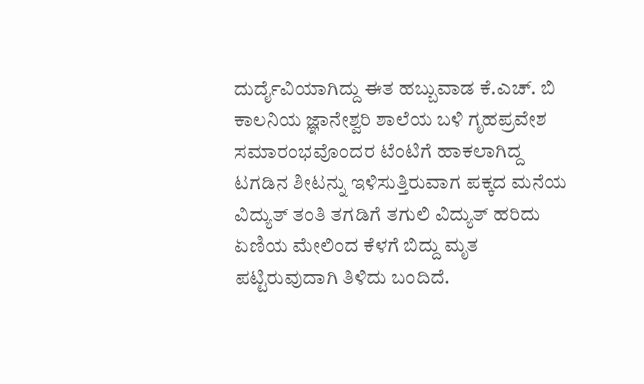ದುರ್ದೈವಿಯಾಗಿದ್ದು ಈತ ಹಬ್ಬುವಾಡ ಕೆ.ಎಚ್. ಬಿ ಕಾಲನಿಯ ಜ್ಞಾನೇಶ್ವರಿ ಶಾಲೆಯ ಬಳಿ ಗೃಹಪ್ರವೇಶ ಸಮಾರಂಭವೊಂದರ ಟೆಂಟಿಗೆ ಹಾಕಲಾಗಿದ್ದ ಟಗಡಿನ ಶೀಟನ್ನು ಇಳಿಸುತ್ತಿರುವಾಗ ಪಕ್ಕದ ಮನೆಯ ವಿದ್ಯುತ್ ತಂತಿ ತಗಡಿಗೆ ತಗುಲಿ ವಿದ್ಯುತ್ ಹರಿದು ಏಣಿಯ ಮೇಲಿಂದ ಕೆಳಗೆ ಬಿದ್ದು ಮೃತ ಪಟ್ಟಿರುವುದಾಗಿ ತಿಳಿದು ಬಂದಿದೆ.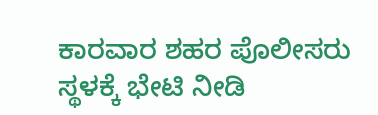ಕಾರವಾರ ಶಹರ ಪೊಲೀಸರು ಸ್ಥಳಕ್ಕೆ ಭೇಟಿ ನೀಡಿ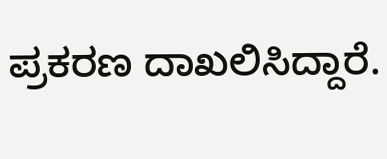ಪ್ರಕರಣ ದಾಖಲಿಸಿದ್ದಾರೆ.